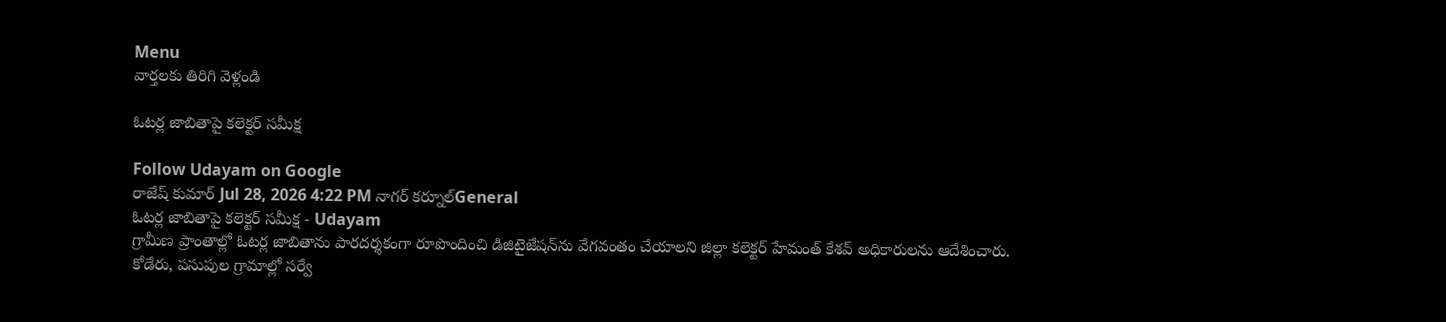Menu
వార్తలకు తిరిగి వెళ్లండి

ఓటర్ల జాబితాపై కలెక్టర్ సమీక్ష

Follow Udayam on Google
రాజేష్ కుమార్ Jul 28, 2026 4:22 PM నాగర్ కర్నూల్General
ఓటర్ల జాబితాపై కలెక్టర్ సమీక్ష - Udayam
గ్రామీణ ప్రాంతాల్లో ఓటర్ల జాబితాను పారదర్శకంగా రూపొందించి డిజిటైజేషన్‌ను వేగవంతం చేయాలని జిల్లా కలెక్టర్ హేమంత్ కేశవ్ అధికారులను ఆదేశించారు. కోడేరు, పసుపుల గ్రామాల్లో సర్వే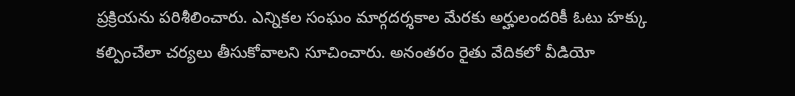ప్రక్రియను పరిశీలించారు. ఎన్నికల సంఘం మార్గదర్శకాల మేరకు అర్హులందరికీ ఓటు హక్కు కల్పించేలా చర్యలు తీసుకోవాలని సూచించారు. అనంతరం రైతు వేదికలో వీడియో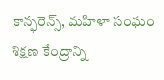కాన్ఫరెన్స్, మహిళా సంఘం శిక్షణ కేంద్రాన్ని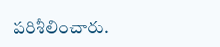పరిశీలించారు.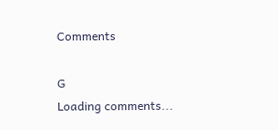Comments

G
Loading comments...